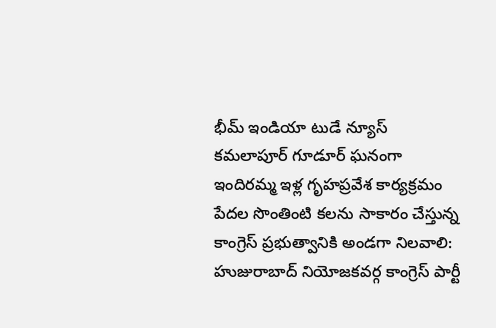భీమ్ ఇండియా టుడే న్యూస్ కమలాపూర్ గూడూర్ ఘనంగా ఇందిరమ్మ ఇళ్ల గృహప్రవేశ కార్యక్రమం
పేదల సొంతింటి కలను సాకారం చేస్తున్న కాంగ్రెస్ ప్రభుత్వానికి అండగా నిలవాలి: హుజురాబాద్ నియోజకవర్గ కాంగ్రెస్ పార్టీ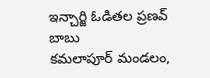ఇన్చార్జి ఓడితల ప్రణవ్ బాబు
కమలాపూర్ మండలం,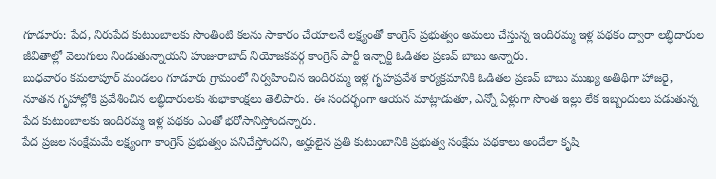గూడూరు: పేద, నిరుపేద కుటుంబాలకు సొంతింటి కలను సాకారం చేయాలనే లక్ష్యంతో కాంగ్రెస్ ప్రభుత్వం అమలు చేస్తున్న ఇందిరమ్మ ఇళ్ల పథకం ద్వారా లబ్ధిదారుల జీవితాల్లో వెలుగులు నిండుతున్నాయని హుజురాబాద్ నియోజకవర్గ కాంగ్రెస్ పార్టీ ఇన్చార్జి ఓడితల ప్రణవ్ బాబు అన్నారు.
బుధవారం కమలాపూర్ మండలం గూడూరు గ్రామంలో నిర్వహించిన ఇందిరమ్మ ఇళ్ల గృహప్రవేశ కార్యక్రమానికి ఓడితల ప్రణవ్ బాబు ముఖ్య అతిథిగా హాజరై, నూతన గృహాల్లోకి ప్రవేశించిన లబ్ధిదారులకు శుభాకాంక్షలు తెలిపారు. ఈ సందర్భంగా ఆయన మాట్లాడుతూ, ఎన్నో ఏళ్లుగా సొంత ఇల్లు లేక ఇబ్బందులు పడుతున్న పేద కుటుంబాలకు ఇందిరమ్మ ఇళ్ల పథకం ఎంతో భరోసానిస్తోందన్నారు.
పేద ప్రజల సంక్షేమమే లక్ష్యంగా కాంగ్రెస్ ప్రభుత్వం పనిచేస్తోందని, అర్హులైన ప్రతి కుటుంబానికి ప్రభుత్వ సంక్షేమ పథకాలు అందేలా కృషి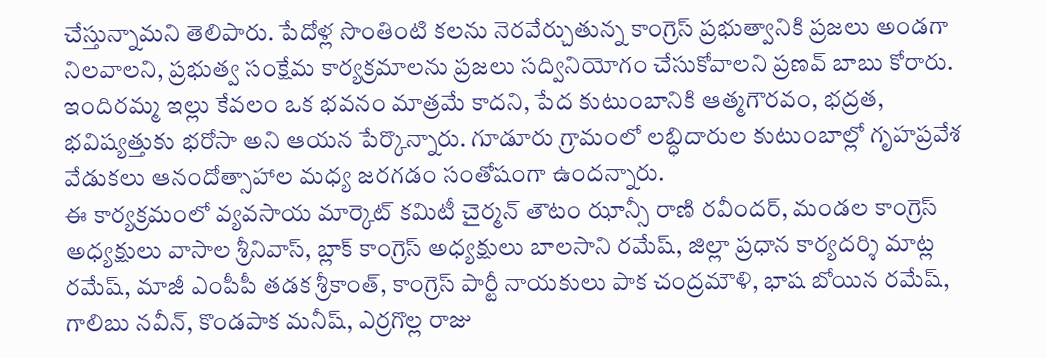చేస్తున్నామని తెలిపారు. పేదోళ్ల సొంతింటి కలను నెరవేర్చుతున్న కాంగ్రెస్ ప్రభుత్వానికి ప్రజలు అండగా నిలవాలని, ప్రభుత్వ సంక్షేమ కార్యక్రమాలను ప్రజలు సద్వినియోగం చేసుకోవాలని ప్రణవ్ బాబు కోరారు.
ఇందిరమ్మ ఇల్లు కేవలం ఒక భవనం మాత్రమే కాదని, పేద కుటుంబానికి ఆత్మగౌరవం, భద్రత, భవిష్యత్తుకు భరోసా అని ఆయన పేర్కొన్నారు. గూడూరు గ్రామంలో లబ్ధిదారుల కుటుంబాల్లో గృహప్రవేశ వేడుకలు ఆనందోత్సాహాల మధ్య జరగడం సంతోషంగా ఉందన్నారు.
ఈ కార్యక్రమంలో వ్యవసాయ మార్కెట్ కమిటీ చైర్మన్ తౌటం ఝాన్సీ రాణి రవీందర్, మండల కాంగ్రెస్ అధ్యక్షులు వాసాల శ్రీనివాస్, బ్లాక్ కాంగ్రెస్ అధ్యక్షులు బాలసాని రమేష్, జిల్లా ప్రధాన కార్యదర్శి మాట్ల రమేష్, మాజీ ఎంపీపీ తడక శ్రీకాంత్, కాంగ్రెస్ పార్టీ నాయకులు పాక చంద్రమౌళి, భాష బోయిన రమేష్, గాలిబు నవీన్, కొండపాక మనీష్, ఎర్రగొల్ల రాజు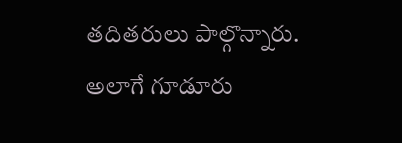తదితరులు పాల్గొన్నారు.
అలాగే గూడూరు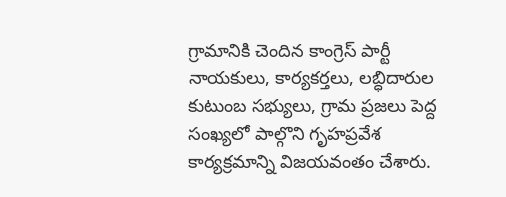గ్రామానికి చెందిన కాంగ్రెస్ పార్టీ నాయకులు, కార్యకర్తలు, లబ్ధిదారుల కుటుంబ సభ్యులు, గ్రామ ప్రజలు పెద్ద సంఖ్యలో పాల్గొని గృహప్రవేశ కార్యక్రమాన్ని విజయవంతం చేశారు.